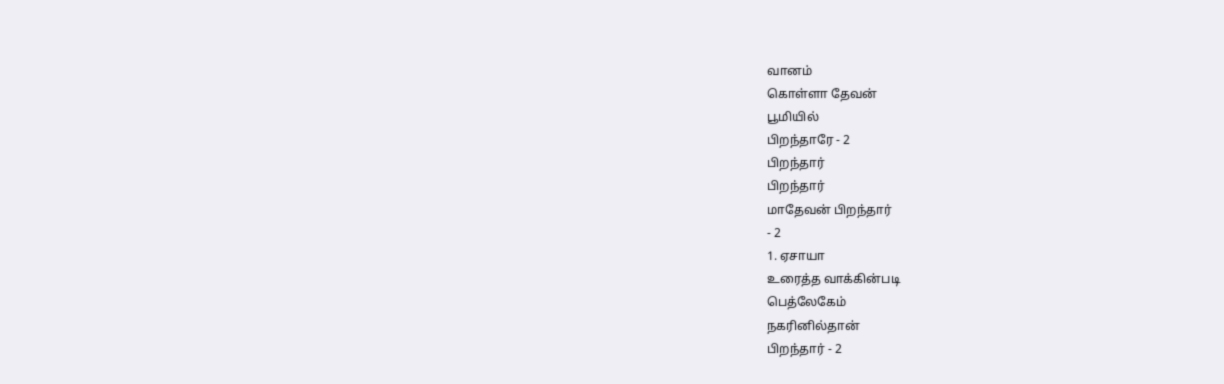வானம்
கொள்ளா தேவன்
பூமியில்
பிறந்தாரே - 2
பிறந்தார்
பிறந்தார்
மாதேவன் பிறந்தார்
- 2
1. ஏசாயா
உரைத்த வாக்கின்படி
பெத்லேகேம்
நகரினில்தான்
பிறந்தார் - 2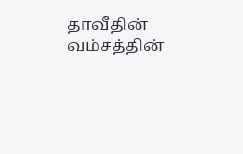தாவீதின்
வம்சத்தின்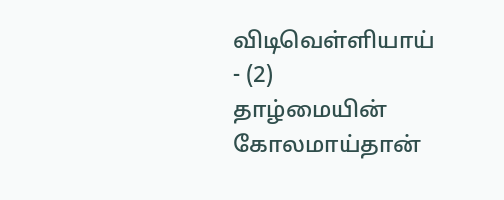விடிவெள்ளியாய்
- (2)
தாழ்மையின்
கோலமாய்தான்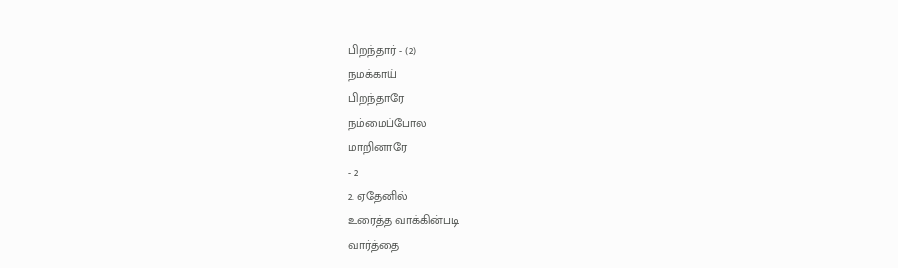பிறந்தார் - (2)
நமக்காய்
பிறந்தாரே
நம்மைப்போல
மாறினாரே
- 2
2. ஏதேனில்
உரைத்த வாக்கின்படி
வார்த்தை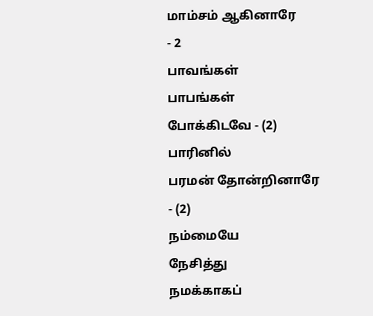மாம்சம் ஆகினாரே
- 2
பாவங்கள்
பாபங்கள்
போக்கிடவே - (2)
பாரினில்
பரமன் தோன்றினாரே
- (2)
நம்மையே
நேசித்து
நமக்காகப்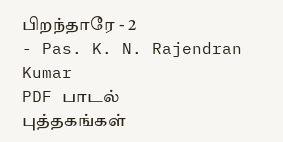பிறந்தாரே - 2
- Pas. K. N. Rajendran Kumar
PDF பாடல்
புத்தகங்கள்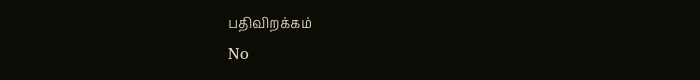பதிவிறக்கம்
No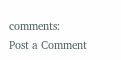comments:
Post a Comment